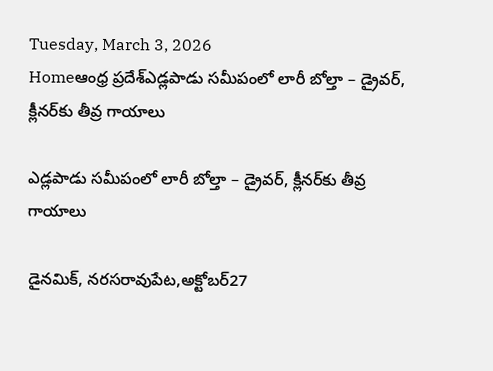Tuesday, March 3, 2026
Homeఆంధ్ర ప్రదేశ్ఎడ్లపాడు సమీపంలో లారీ బోల్తా – డ్రైవర్, క్లీనర్‌కు తీవ్ర గాయాలు

ఎడ్లపాడు సమీపంలో లారీ బోల్తా – డ్రైవర్, క్లీనర్‌కు తీవ్ర గాయాలు

డైనమిక్, నరసరావుపేట,అక్టోబర్27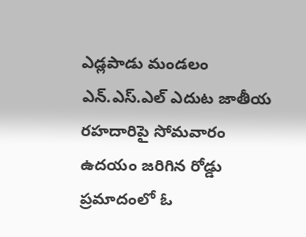ఎడ్లపాడు మండలం ఎన్‌.ఎస్‌.ఎల్ ఎదుట జాతీయ రహదారిపై సోమవారం ఉదయం జరిగిన రోడ్డు ప్రమాదంలో ఓ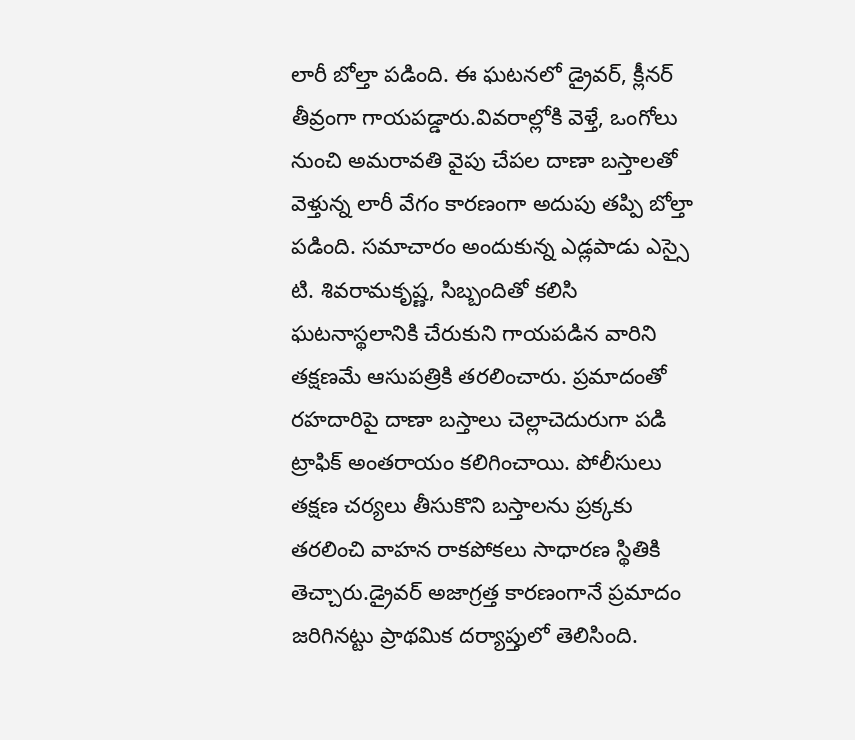లారీ బోల్తా పడింది. ఈ ఘటనలో డ్రైవర్, క్లీనర్ తీవ్రంగా గాయపడ్డారు.వివరాల్లోకి వెళ్తే, ఒంగోలు నుంచి అమరావతి వైపు చేపల దాణా బస్తాలతో వెళ్తున్న లారీ వేగం కారణంగా అదుపు తప్పి బోల్తా పడింది. సమాచారం అందుకున్న ఎడ్లపాడు ఎస్సై టి. శివరామకృష్ణ, సిబ్బందితో కలిసి ఘటనాస్థలానికి చేరుకుని గాయపడిన వారిని తక్షణమే ఆసుపత్రికి తరలించారు. ప్రమాదంతో రహదారిపై దాణా బస్తాలు చెల్లాచెదురుగా పడి ట్రాఫిక్ అంతరాయం కలిగించాయి. పోలీసులు తక్షణ చర్యలు తీసుకొని బస్తాలను ప్రక్కకు తరలించి వాహన రాకపోకలు సాధారణ స్థితికి తెచ్చారు.డ్రైవర్ అజాగ్రత్త కారణంగానే ప్రమాదం జరిగినట్టు ప్రాథమిక దర్యాప్తులో తెలిసింది.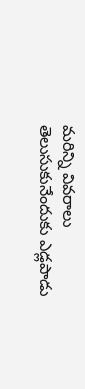మరిన్ని వివరాలు తెలుసుకునేందుకు ఎడ్లపాడు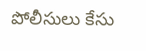పోలీసులు కేసు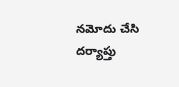నమోదు చేసి దర్యాప్తు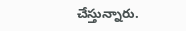చేస్తున్నారు.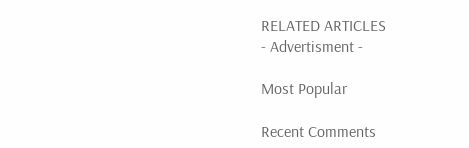RELATED ARTICLES
- Advertisment -

Most Popular

Recent Comments